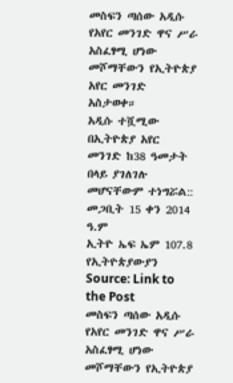መስፍን ጣሰው አዲሱ የአየር መንገድ ዋና ሥራ አስፈፃሚ ሆነው መሾማቸውን የኢትዮጵያ አየር መንገድ አስታወቀ።
አዲሱ ተሿሚው በኢትዮጵያ አየር መንገድ ከ38 ዓመታት በላይ ያገለገሉ መሆናቸውም ተነግሯል::
መጋቢት 15 ቀን 2014 ዓ.ም
ኢትዮ ኤፍ ኤም 107.8 የኢትዮጵያውያን
Source: Link to the Post
መስፍን ጣሰው አዲሱ የአየር መንገድ ዋና ሥራ አስፈፃሚ ሆነው መሾማቸውን የኢትዮጵያ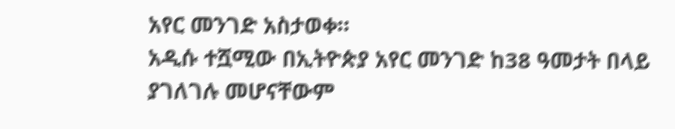አየር መንገድ አስታወቀ።
አዲሱ ተሿሚው በኢትዮጵያ አየር መንገድ ከ38 ዓመታት በላይ ያገለገሉ መሆናቸውም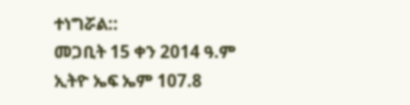ተነግሯል::
መጋቢት 15 ቀን 2014 ዓ.ም
ኢትዮ ኤፍ ኤም 107.8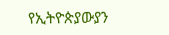የኢትዮጵያውያን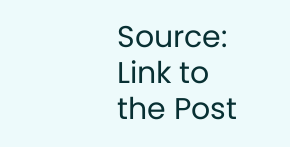Source: Link to the Post